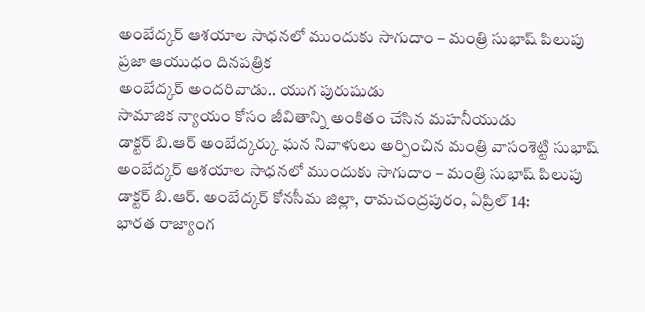అంబేద్కర్ ఆశయాల సాధనలో ముందుకు సాగుదాం – మంత్రి సుభాష్ పిలుపు
ప్రజా ఆయుధం దినపత్రిక
అంబేద్కర్ అందరివాడు.. యుగ పురుషుడు
సామాజిక న్యాయం కోసం జీవితాన్ని అంకితం చేసిన మహనీయుడు
డాక్టర్ బి.ఆర్ అంబేద్కర్కు ఘన నివాళులు అర్పించిన మంత్రి వాసంశెట్టి సుభాష్
అంబేద్కర్ ఆశయాల సాధనలో ముందుకు సాగుదాం – మంత్రి సుభాష్ పిలుపు
డాక్టర్ బి.ఆర్. అంబేద్కర్ కోనసీమ జిల్లా, రామచంద్రపురం, ఏప్రిల్ 14:
భారత రాజ్యాంగ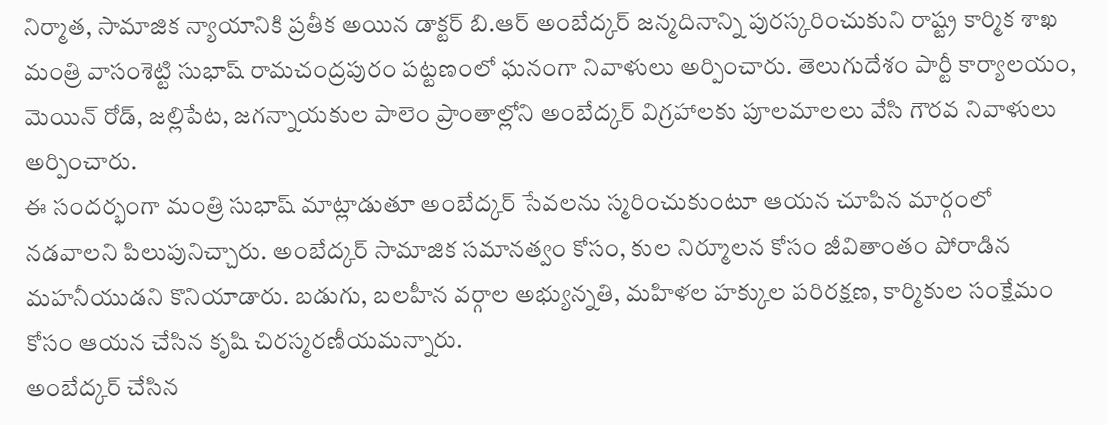నిర్మాత, సామాజిక న్యాయానికి ప్రతీక అయిన డాక్టర్ బి.ఆర్ అంబేద్కర్ జన్మదినాన్ని పురస్కరించుకుని రాష్ట్ర కార్మిక శాఖ మంత్రి వాసంశెట్టి సుభాష్ రామచంద్రపురం పట్టణంలో ఘనంగా నివాళులు అర్పించారు. తెలుగుదేశం పార్టీ కార్యాలయం, మెయిన్ రోడ్, జల్లిపేట, జగన్నాయకుల పాలెం ప్రాంతాల్లోని అంబేద్కర్ విగ్రహాలకు పూలమాలలు వేసి గౌరవ నివాళులు అర్పించారు.
ఈ సందర్భంగా మంత్రి సుభాష్ మాట్లాడుతూ అంబేద్కర్ సేవలను స్మరించుకుంటూ ఆయన చూపిన మార్గంలో నడవాలని పిలుపునిచ్చారు. అంబేద్కర్ సామాజిక సమానత్వం కోసం, కుల నిర్మూలన కోసం జీవితాంతం పోరాడిన మహనీయుడని కొనియాడారు. బడుగు, బలహీన వర్గాల అభ్యున్నతి, మహిళల హక్కుల పరిరక్షణ, కార్మికుల సంక్షేమం కోసం ఆయన చేసిన కృషి చిరస్మరణీయమన్నారు.
అంబేద్కర్ చేసిన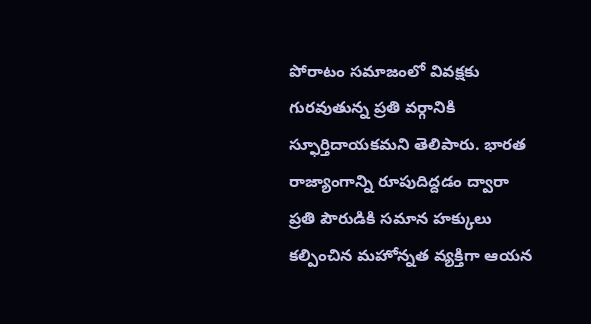పోరాటం సమాజంలో వివక్షకు గురవుతున్న ప్రతి వర్గానికి స్ఫూర్తిదాయకమని తెలిపారు. భారత రాజ్యాంగాన్ని రూపుదిద్దడం ద్వారా ప్రతి పౌరుడికి సమాన హక్కులు కల్పించిన మహోన్నత వ్యక్తిగా ఆయన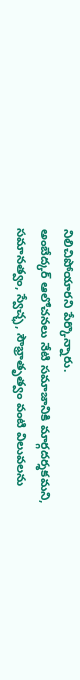నిలిచిపోయారని పేర్కొన్నారు.
అంబేద్కర్ ఆలోచనలు నేటి సమాజానికి మార్గదర్శకమని, సమానత్వం, స్వేచ్ఛ, సౌభ్రాతృత్వం వంటి విలువలను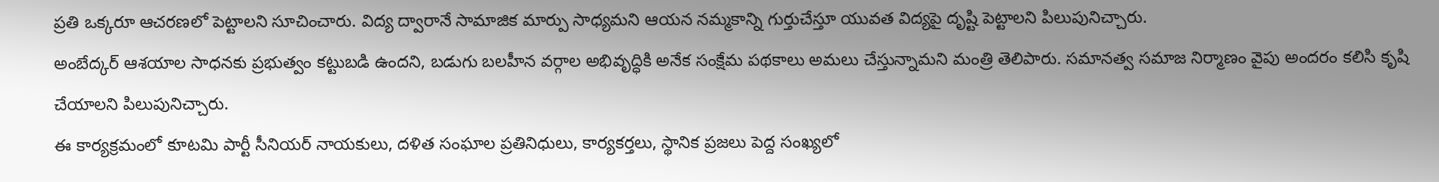ప్రతి ఒక్కరూ ఆచరణలో పెట్టాలని సూచించారు. విద్య ద్వారానే సామాజిక మార్పు సాధ్యమని ఆయన నమ్మకాన్ని గుర్తుచేస్తూ యువత విద్యపై దృష్టి పెట్టాలని పిలుపునిచ్చారు.
అంబేద్కర్ ఆశయాల సాధనకు ప్రభుత్వం కట్టుబడి ఉందని, బడుగు బలహీన వర్గాల అభివృద్ధికి అనేక సంక్షేమ పథకాలు అమలు చేస్తున్నామని మంత్రి తెలిపారు. సమానత్వ సమాజ నిర్మాణం వైపు అందరం కలిసి కృషి చేయాలని పిలుపునిచ్చారు.
ఈ కార్యక్రమంలో కూటమి పార్టీ సీనియర్ నాయకులు, దళిత సంఘాల ప్రతినిధులు, కార్యకర్తలు, స్థానిక ప్రజలు పెద్ద సంఖ్యలో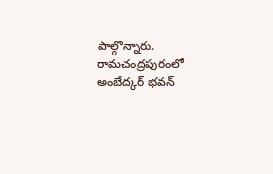పాల్గొన్నారు.
రామచంద్రపురంలో అంబేద్కర్ భవన్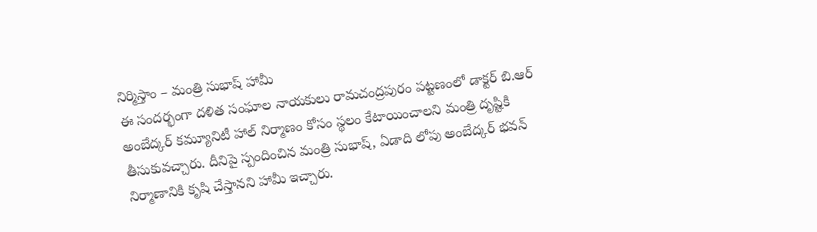నిర్మిస్తాం – మంత్రి సుభాష్ హామీ
ఈ సందర్భంగా దళిత సంఘాల నాయకులు రామచంద్రపురం పట్టణంలో డాక్టర్ బి.ఆర్ అంబేద్కర్ కమ్యూనిటీ హాల్ నిర్మాణం కోసం స్థలం కేటాయించాలని మంత్రి దృష్టికి తీసుకువచ్చారు. దీనిపై స్పందించిన మంత్రి సుభాష్, ఏడాది లోపు అంబేద్కర్ భవన్ నిర్మాణానికి కృషి చేస్తానని హామీ ఇచ్చారు.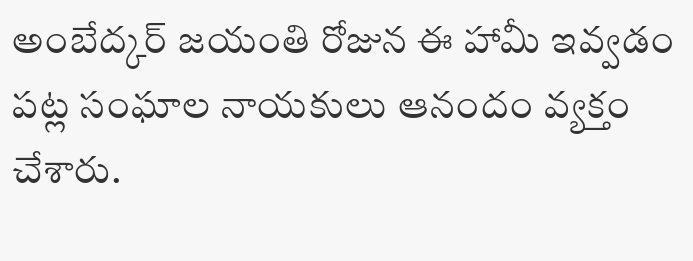అంబేద్కర్ జయంతి రోజున ఈ హామీ ఇవ్వడం పట్ల సంఘాల నాయకులు ఆనందం వ్యక్తం చేశారు.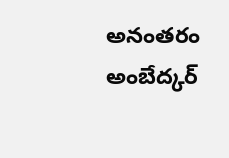అనంతరం అంబేద్కర్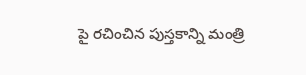పై రచించిన పుస్తకాన్ని మంత్రి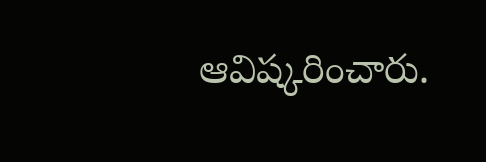ఆవిష్కరించారు.